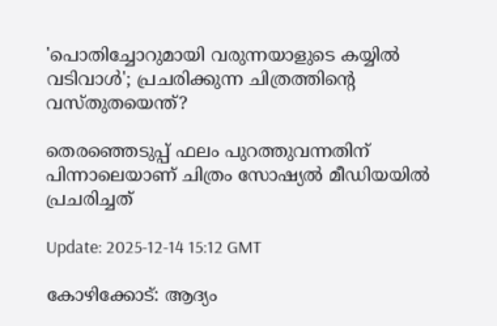'പൊതിച്ചോറുമായി വരുന്നയാളുടെ കയ്യിൽ വടിവാൾ'; പ്രചരിക്കുന്ന ചിത്രത്തിന്റെ വസ്തുതയെന്ത്?

തെരഞ്ഞെടുപ്പ് ഫലം പുറത്തുവന്നതിന് പിന്നാലെയാണ് ചിത്രം സോഷ്യൽ മീഡിയയിൽ പ്രചരിച്ചത്

Update: 2025-12-14 15:12 GMT

കോഴിക്കോട്: ആദ്യം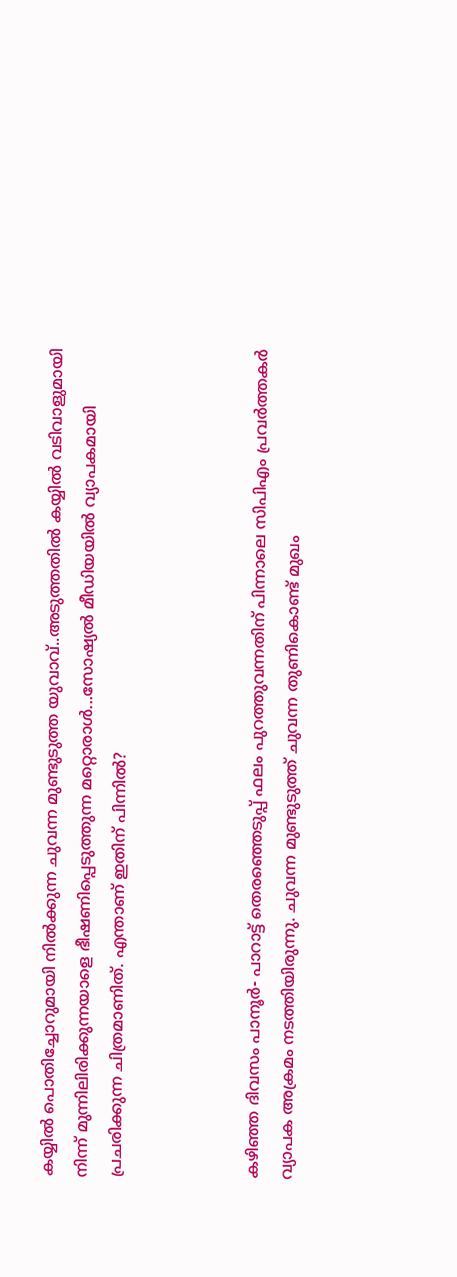കയ്യിൽ പൊതിച്ചോറുമായി നിൽക്കുന്ന ചുവന്ന മുണ്ടുടുത്ത യുവാവ്..അടുത്തതിൽ കയ്യിൽ വടിവാളുമായി നിന്ന് മുന്നിലിരിക്കുന്നയാളെ ഭീഷണിപ്പെടുത്തുന്ന മറ്റൊരാൾ...സോഷ്യൽ മീഡിയയിൽ വ്യാപകമായി പ്രചരിക്കുന്ന ചിത്രമാണിത്. എന്താണ് ഇതിന് പിന്നിൽ?



കഴിഞ്ഞ ദിവസം പാനൂർ- പാറാട്ട് തെരഞ്ഞെടുപ്പ് ഫലം പുറത്തുവന്നതിന് പിന്നാലെ സിപിഎം പ്രവർത്തകർ വ്യാപക അക്രമം നടത്തിയിരുന്നു. ചുവന്ന മുണ്ടുടുത്ത് ചുവന്ന തുണികൊണ്ട് മുഖം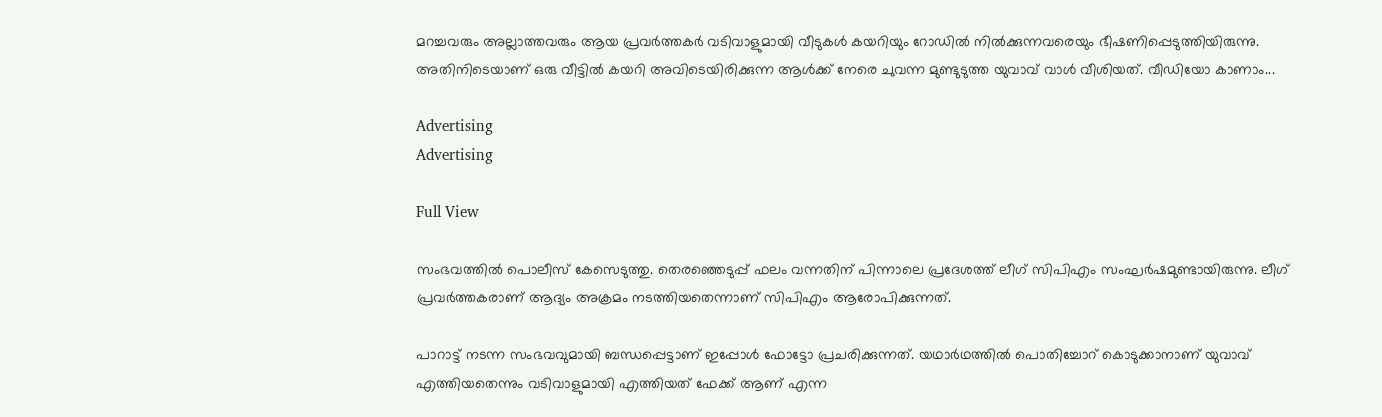മറച്ചവരും അല്ലാത്തവരും ആയ പ്രവർത്തകർ വടിവാളുമായി വീടുകൾ കയറിയും റോഡിൽ നിൽക്കുന്നവരെയും ഭീഷണിപ്പെടുത്തിയിരുന്നു. അതിനിടെയാണ് ഒരു വീട്ടിൽ കയറി അവിടെയിരിക്കുന്ന ആൾക്ക് നേരെ ചുവന്ന മുണ്ടുടുത്ത യുവാവ് വാൾ വീശിയത്. വീഡിയോ കാണാം...

Advertising
Advertising

Full View

സംഭവത്തിൽ പൊലീസ് കേസെടുത്തു. തെരഞ്ഞെടുപ്പ് ഫലം വന്നതിന് പിന്നാലെ പ്രദേശത്ത് ലീഗ് സിപിഎം സംഘർഷമുണ്ടായിരുന്നു. ലീഗ് പ്രവർത്തകരാണ് ആദ്യം അക്രമം നടത്തിയതെന്നാണ് സിപിഎം ആരോപിക്കുന്നത്.

പാറാട്ട് നടന്ന സംഭവവുമായി ബന്ധപ്പെട്ടാണ് ഇപ്പോൾ ഫോട്ടോ പ്രചരിക്കുന്നത്. യഥാർഥത്തിൽ പൊതിച്ചോറ് കൊടുക്കാനാണ് യുവാവ് എത്തിയതെന്നും വടിവാളുമായി എത്തിയത് ഫേക്ക് ആണ് എന്ന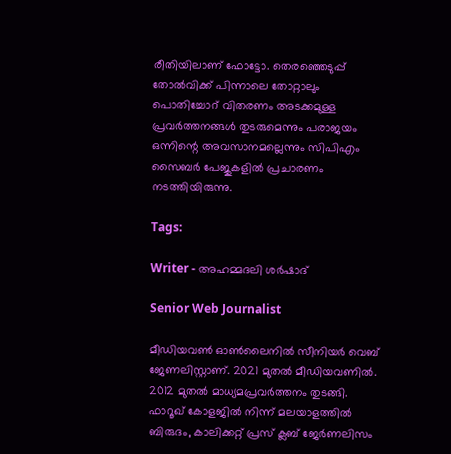രീതിയിലാണ് ഫോട്ടോ. തെരഞ്ഞെടുപ്പ് തോൽവിക്ക് പിന്നാലെ തോറ്റാലും പൊതിച്ചോറ് വിതരണം അടക്കമുള്ള പ്രവർത്തനങ്ങൾ തുടരുമെന്നും പരാജയം ഒന്നിന്റെ അവസാനമല്ലെന്നും സിപിഎം സൈബർ പേജുകളിൽ പ്രചാരണം നടത്തിയിരുന്നു.

Tags:

Writer - അഹമ്മദലി ശര്‍ഷാദ്

Senior Web Journalist

മീഡിയവൺ ഓൺലൈനിൽ സീനിയർ വെബ് ജേണലിസ്റ്റാണ്. 2021 മുതൽ മീഡിയവണിൽ. 2012 മുതൽ മാധ്യമപ്രവർത്തനം തുടങ്ങി. ഫാറൂഖ് കോളജിൽ നിന്ന് മലയാളത്തിൽ ബിരുദം, കാലിക്കറ്റ് പ്രസ് ക്ലബ് ജേർണലിസം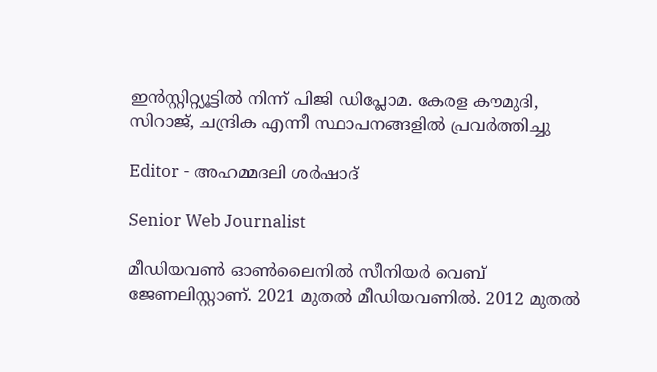ഇൻസ്റ്റിറ്റ്യൂട്ടിൽ നിന്ന് പിജി ഡിപ്ലോമ. കേരള കൗമുദി, സിറാജ്, ചന്ദ്രിക എന്നീ സ്ഥാപനങ്ങളിൽ പ്രവർത്തിച്ചു

Editor - അഹമ്മദലി ശര്‍ഷാദ്

Senior Web Journalist

മീഡിയവൺ ഓൺലൈനിൽ സീനിയർ വെബ് ജേണലിസ്റ്റാണ്. 2021 മുതൽ മീഡിയവണിൽ. 2012 മുതൽ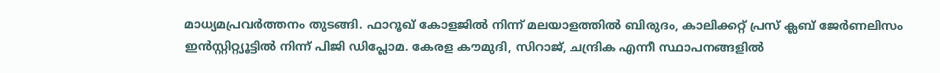മാധ്യമപ്രവർത്തനം തുടങ്ങി. ഫാറൂഖ് കോളജിൽ നിന്ന് മലയാളത്തിൽ ബിരുദം, കാലിക്കറ്റ് പ്രസ് ക്ലബ് ജേർണലിസം ഇൻസ്റ്റിറ്റ്യൂട്ടിൽ നിന്ന് പിജി ഡിപ്ലോമ. കേരള കൗമുദി, സിറാജ്, ചന്ദ്രിക എന്നീ സ്ഥാപനങ്ങളിൽ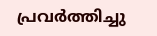പ്രവർത്തിച്ചു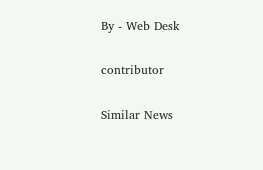By - Web Desk

contributor

Similar News